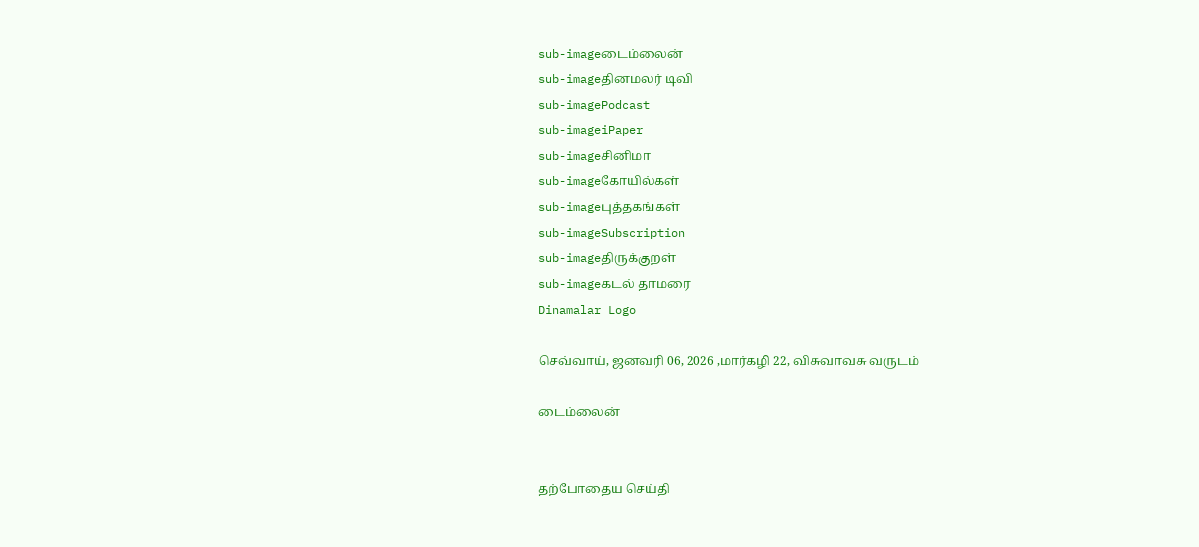sub-imageடைம்லைன்
sub-imageதினமலர் டிவி
sub-imagePodcast
sub-imageiPaper
sub-imageசினிமா
sub-imageகோயில்கள்
sub-imageபுத்தகங்கள்
sub-imageSubscription
sub-imageதிருக்குறள்
sub-imageகடல் தாமரை
Dinamalar Logo

செவ்வாய், ஜனவரி 06, 2026 ,மார்கழி 22, விசுவாவசு வருடம்

டைம்லைன்


தற்போதைய செய்தி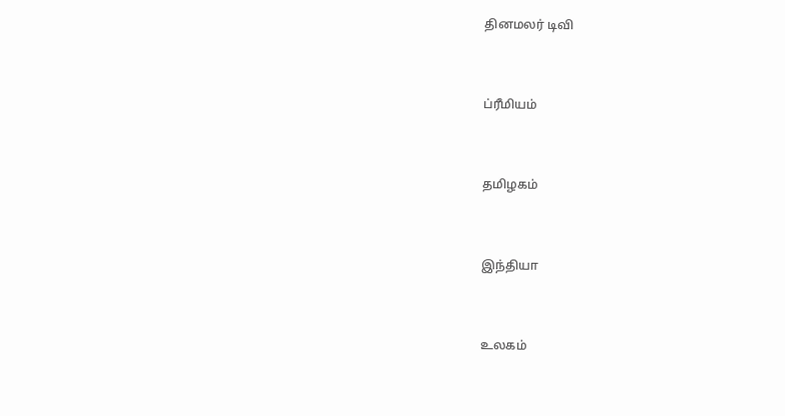தினமலர் டிவி


ப்ரீமியம்


தமிழகம்


இந்தியா


உலகம்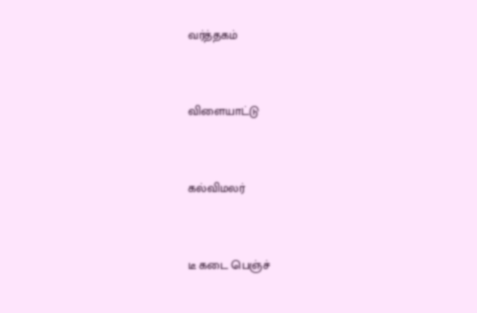வர்த்தகம்


விளையாட்டு


கல்விமலர்


டீ கடை பெஞ்ச்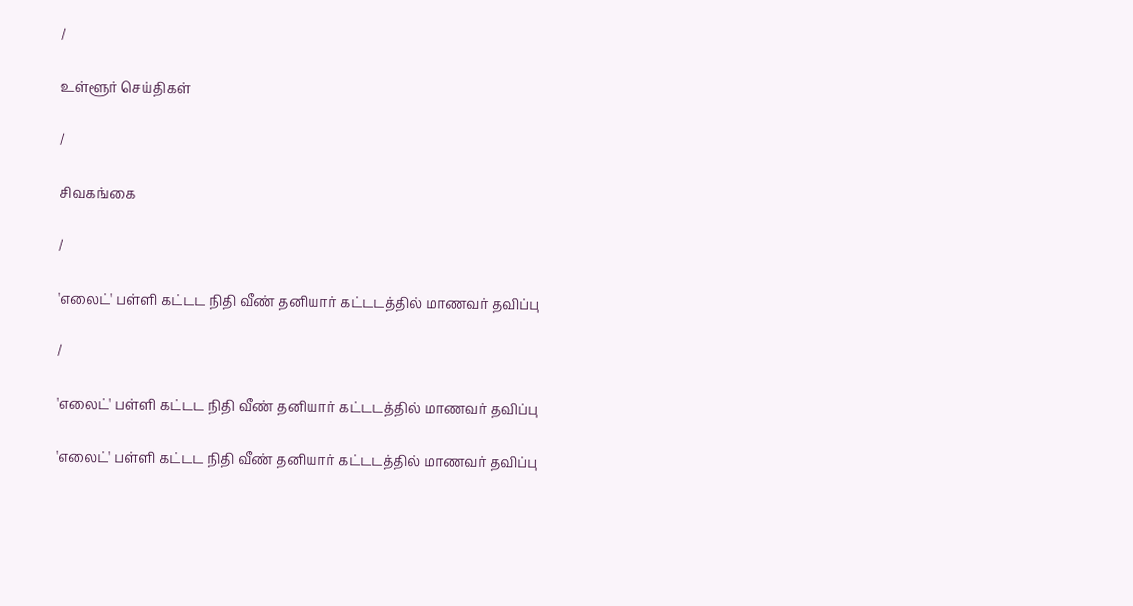/

உள்ளூர் செய்திகள்

/

சிவகங்கை

/

'எலைட்' பள்ளி கட்டட நிதி வீண் தனியார் கட்டடத்தில் மாணவர் தவிப்பு

/

'எலைட்' பள்ளி கட்டட நிதி வீண் தனியார் கட்டடத்தில் மாணவர் தவிப்பு

'எலைட்' பள்ளி கட்டட நிதி வீண் தனியார் கட்டடத்தில் மாணவர் தவிப்பு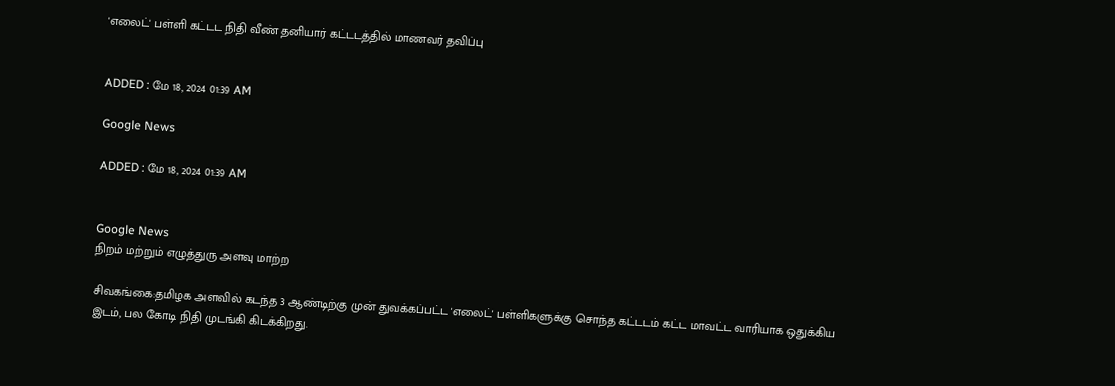'எலைட்' பள்ளி கட்டட நிதி வீண் தனியார் கட்டடத்தில் மாணவர் தவிப்பு


ADDED : மே 18, 2024 01:39 AM

Google News

ADDED : மே 18, 2024 01:39 AM


Google News
நிறம் மற்றும் எழுத்துரு அளவு மாற்ற

சிவகங்கை:தமிழக அளவில் கடந்த 3 ஆண்டிற்கு முன் துவக்கப்பட்ட 'எலைட்' பள்ளிகளுக்கு சொந்த கட்டடம் கட்ட மாவட்ட வாரியாக ஒதுக்கிய இடம், பல கோடி நிதி முடங்கி கிடக்கிறது.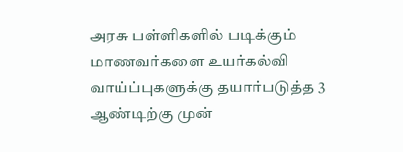அரசு பள்ளிகளில் படிக்கும் மாணவர்களை உயர்கல்வி வாய்ப்புகளுக்கு தயார்படுத்த 3 ஆண்டிற்கு முன்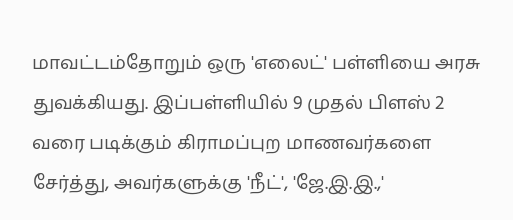மாவட்டம்தோறும் ஒரு 'எலைட்' பள்ளியை அரசு துவக்கியது. இப்பள்ளியில் 9 முதல் பிளஸ் 2 வரை படிக்கும் கிராமப்புற மாணவர்களை சேர்த்து, அவர்களுக்கு 'நீட்', 'ஜே.இ.இ.,'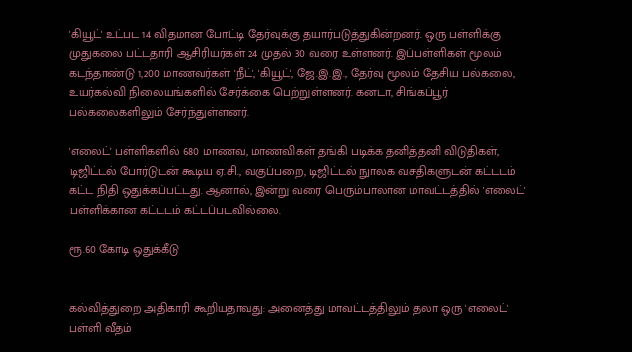'கியூட்' உட்பட 14 விதமான போட்டி தேர்வுக்கு தயார்படுத்துகின்றனர். ஒரு பள்ளிக்கு முதுகலை பட்டதாரி ஆசிரியர்கள் 24 முதல் 30 வரை உள்ளனர். இப்பள்ளிகள் மூலம் கடந்தாண்டு 1,200 மாணவர்கள் 'நீட்', 'கியூட்', ஜே.இ.இ., தேர்வு மூலம் தேசிய பல்கலை, உயர்கல்வி நிலையங்களில் சேர்க்கை பெற்றுள்ளனர். கனடா, சிங்கப்பூர் பல்கலைகளிலும் சேர்ந்துள்ளனர்.

'எலைட்' பள்ளிகளில் 680 மாணவ, மாணவிகள் தங்கி படிக்க தனித்தனி விடுதிகள், டிஜிட்டல் போர்டுடன் கூடிய ஏ.சி., வகுப்பறை, டிஜிட்டல் நுாலக வசதிகளுடன் கட்டடம் கட்ட நிதி ஒதுக்கப்பட்டது. ஆனால், இன்று வரை பெரும்பாலான மாவட்டத்தில் 'எலைட்' பள்ளிக்கான கட்டடம் கட்டப்படவில்லை.

ரூ.60 கோடி ஒதுக்கீடு


கல்வித்துறை அதிகாரி கூறியதாவது: அனைத்து மாவட்டத்திலும் தலா ஒரு 'எலைட்' பள்ளி வீதம்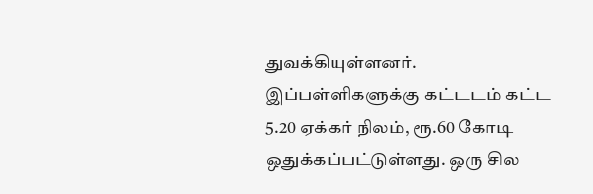துவக்கியுள்ளனர். இப்பள்ளிகளுக்கு கட்டடம் கட்ட 5.20 ஏக்கர் நிலம், ரூ.60 கோடி ஒதுக்கப்பட்டுள்ளது. ஒரு சில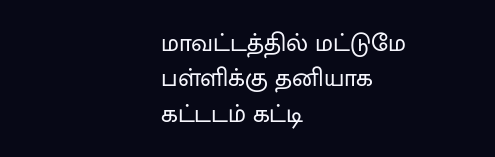மாவட்டத்தில் மட்டுமே பள்ளிக்கு தனியாக கட்டடம் கட்டி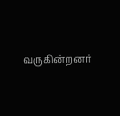வருகின்றனர்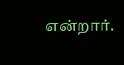என்றார்.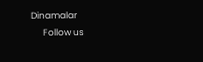Dinamalar
      Follow us